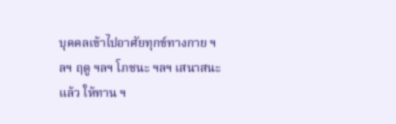บุคคลเข้าไปอาศัยทุกข์ทางกาย ฯลฯ ฤดู ฯลฯ โภชนะ ฯลฯ เสนาสนะแล้ว ให้ทาน ฯ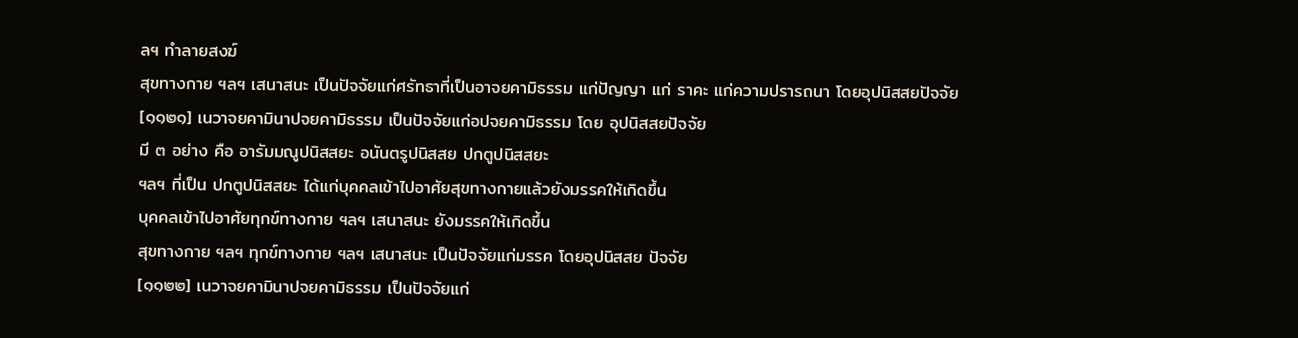ลฯ ทำลายสงฆ์
สุขทางกาย ฯลฯ เสนาสนะ เป็นปัจจัยแก่ศรัทธาที่เป็นอาจยคามิธรรม แก่ปัญญา แก่ ราคะ แก่ความปรารถนา โดยอุปนิสสยปัจจัย
[๑๑๒๑] เนวาจยคามินาปจยคามิธรรม เป็นปัจจัยแก่อปจยคามิธรรม โดย อุปนิสสยปัจจัย
มี ๓ อย่าง คือ อารัมมณูปนิสสยะ อนันตรูปนิสสย ปกตูปนิสสยะ
ฯลฯ ที่เป็น ปกตูปนิสสยะ ได้แก่บุคคลเข้าไปอาศัยสุขทางกายแล้วยังมรรคให้เกิดขึ้น
บุคคลเข้าไปอาศัยทุกข์ทางกาย ฯลฯ เสนาสนะ ยังมรรคให้เกิดขึ้น
สุขทางกาย ฯลฯ ทุกข์ทางกาย ฯลฯ เสนาสนะ เป็นปัจจัยแก่มรรค โดยอุปนิสสย ปัจจัย
[๑๑๒๒] เนวาจยคามินาปจยคามิธรรม เป็นปัจจัยแก่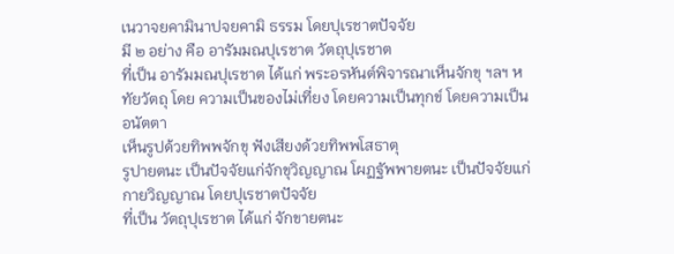เนวาจยคามินาปจยคามิ ธรรม โดยปุเรชาตปัจจัย
มี ๒ อย่าง คือ อารัมมณปุเรชาต วัตถุปุเรชาต
ที่เป็น อารัมมณปุเรชาต ได้แก่ พระอรหันต์พิจารณาเห็นจักขุ ฯลฯ หทัยวัตถุ โดย ความเป็นของไม่เที่ยง โดยความเป็นทุกข์ โดยความเป็นอนัตตา
เห็นรูปด้วยทิพพจักขุ ฟังเสียงด้วยทิพพโสธาตุ
รูปายตนะ เป็นปัจจัยแก่จักขุวิญญาณ โผฏฐัพพายตนะ เป็นปัจจัยแก่กายวิญญาณ โดยปุเรชาตปัจจัย
ที่เป็น วัตถุปุเรชาต ได้แก่ จักขายตนะ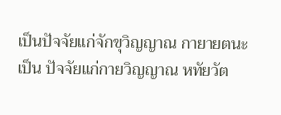เป็นปัจจัยแก่จักขุวิญญาณ กายายตนะ เป็น ปัจจัยแก่กายวิญญาณ หทัยวัต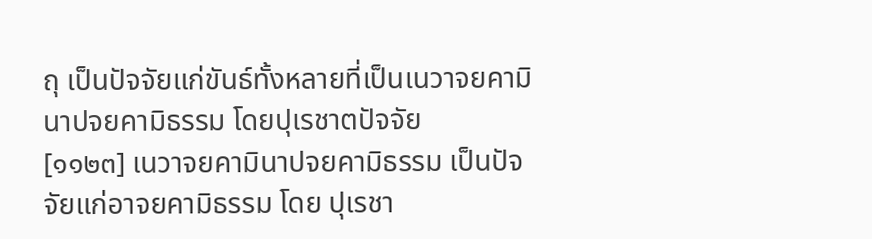ถุ เป็นปัจจัยแก่ขันธ์ทั้งหลายที่เป็นเนวาจยคามินาปจยคามิธรรม โดยปุเรชาตปัจจัย
[๑๑๒๓] เนวาจยคามินาปจยคามิธรรม เป็นปัจจัยแก่อาจยคามิธรรม โดย ปุเรชา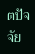ตปัจจัย